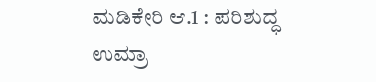ಮಡಿಕೇರಿ ಆ.1 : ಪರಿಶುದ್ಧ ಉಮ್ರಾ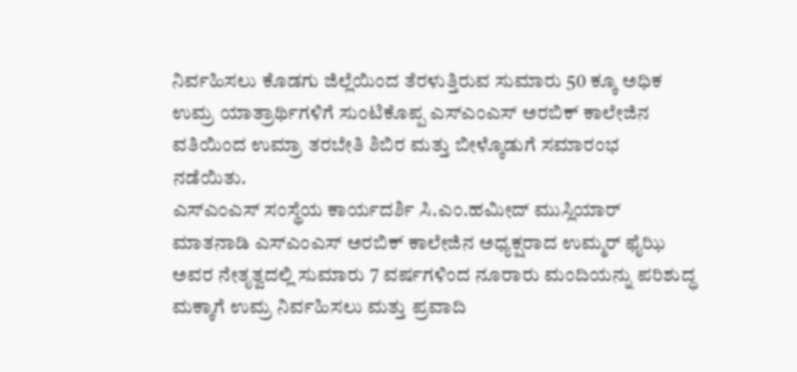ನಿರ್ವಹಿಸಲು ಕೊಡಗು ಜಿಲ್ಲೆಯಿಂದ ತೆರಳುತ್ತಿರುವ ಸುಮಾರು 50 ಕ್ಕೂ ಅಧಿಕ ಉಮ್ರ ಯಾತ್ರಾರ್ಥಿಗಳಿಗೆ ಸುಂಟಿಕೊಪ್ಪ ಎಸ್ಎಂಎಸ್ ಅರಬಿಕ್ ಕಾಲೇಜಿನ ವತಿಯಿಂದ ಉಮ್ರಾ ತರಬೇತಿ ಶಿಬಿರ ಮತ್ತು ಬೀಳ್ಕೊಡುಗೆ ಸಮಾರಂಭ ನಡೆಯಿತು.
ಎಸ್ಎಂಎಸ್ ಸಂಸ್ಥೆಯ ಕಾರ್ಯದರ್ಶಿ ಸಿ.ಎಂ.ಹಮೀದ್ ಮುಸ್ಲಿಯಾರ್ ಮಾತನಾಡಿ ಎಸ್ಎಂಎಸ್ ಅರಬಿಕ್ ಕಾಲೇಜಿನ ಅಧ್ಯಕ್ಷರಾದ ಉಮ್ಮರ್ ಫೈಝಿ ಅವರ ನೇತೃತ್ವದಲ್ಲಿ ಸುಮಾರು 7 ವರ್ಷಗಳಿಂದ ನೂರಾರು ಮಂದಿಯನ್ನು ಪರಿಶುದ್ಧ ಮಕ್ಕಾಗೆ ಉಮ್ರ ನಿರ್ವಹಿಸಲು ಮತ್ತು ಪ್ರವಾದಿ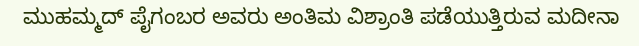ಮುಹಮ್ಮದ್ ಪೈಗಂಬರ ಅವರು ಅಂತಿಮ ವಿಶ್ರಾಂತಿ ಪಡೆಯುತ್ತಿರುವ ಮದೀನಾ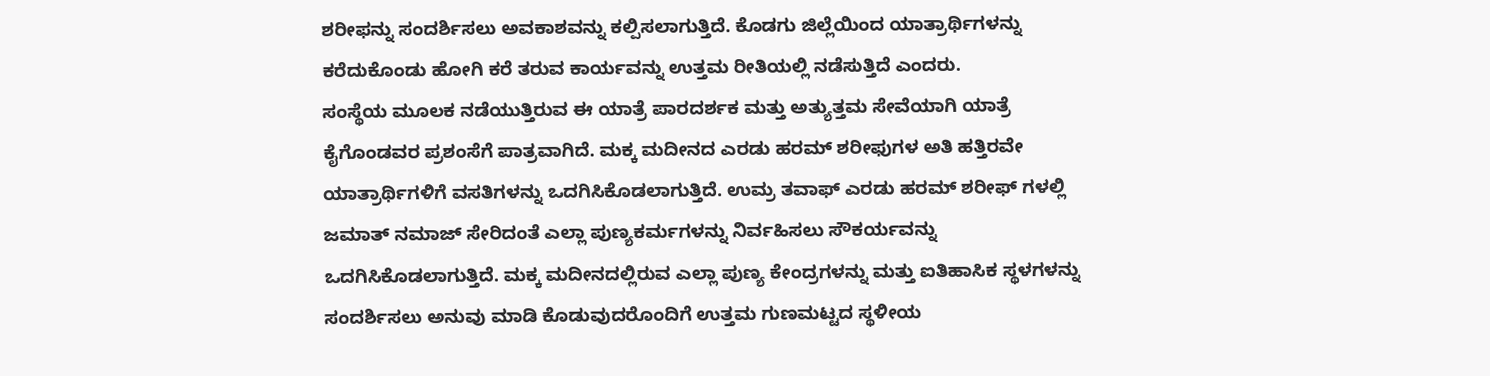ಶರೀಫನ್ನು ಸಂದರ್ಶಿಸಲು ಅವಕಾಶವನ್ನು ಕಲ್ಪಿಸಲಾಗುತ್ತಿದೆ. ಕೊಡಗು ಜಿಲ್ಲೆಯಿಂದ ಯಾತ್ರಾರ್ಥಿಗಳನ್ನು ಕರೆದುಕೊಂಡು ಹೋಗಿ ಕರೆ ತರುವ ಕಾರ್ಯವನ್ನು ಉತ್ತಮ ರೀತಿಯಲ್ಲಿ ನಡೆಸುತ್ತಿದೆ ಎಂದರು.
ಸಂಸ್ಥೆಯ ಮೂಲಕ ನಡೆಯುತ್ತಿರುವ ಈ ಯಾತ್ರೆ ಪಾರದರ್ಶಕ ಮತ್ತು ಅತ್ಯುತ್ತಮ ಸೇವೆಯಾಗಿ ಯಾತ್ರೆ ಕೈಗೊಂಡವರ ಪ್ರಶಂಸೆಗೆ ಪಾತ್ರವಾಗಿದೆ. ಮಕ್ಕ ಮದೀನದ ಎರಡು ಹರಮ್ ಶರೀಫುಗಳ ಅತಿ ಹತ್ತಿರವೇ ಯಾತ್ರಾರ್ಥಿಗಳಿಗೆ ವಸತಿಗಳನ್ನು ಒದಗಿಸಿಕೊಡಲಾಗುತ್ತಿದೆ. ಉಮ್ರ ತವಾಫ್ ಎರಡು ಹರಮ್ ಶರೀಫ್ ಗಳಲ್ಲಿ ಜಮಾತ್ ನಮಾಜ್ ಸೇರಿದಂತೆ ಎಲ್ಲಾ ಪುಣ್ಯಕರ್ಮಗಳನ್ನು ನಿರ್ವಹಿಸಲು ಸೌಕರ್ಯವನ್ನು ಒದಗಿಸಿಕೊಡಲಾಗುತ್ತಿದೆ. ಮಕ್ಕ ಮದೀನದಲ್ಲಿರುವ ಎಲ್ಲಾ ಪುಣ್ಯ ಕೇಂದ್ರಗಳನ್ನು ಮತ್ತು ಐತಿಹಾಸಿಕ ಸ್ಥಳಗಳನ್ನು ಸಂದರ್ಶಿಸಲು ಅನುವು ಮಾಡಿ ಕೊಡುವುದರೊಂದಿಗೆ ಉತ್ತಮ ಗುಣಮಟ್ಟದ ಸ್ಥಳೀಯ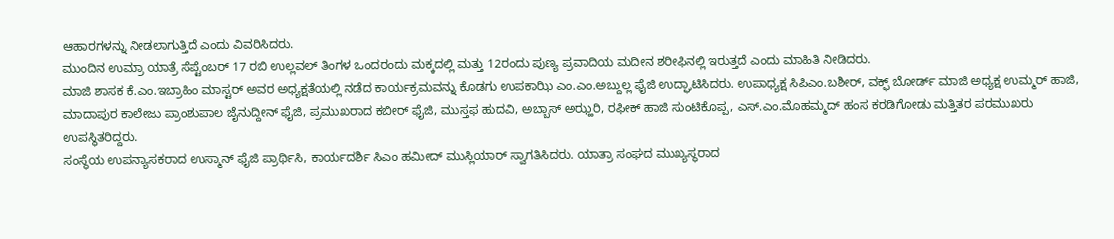ಆಹಾರಗಳನ್ನು ನೀಡಲಾಗುತ್ತಿದೆ ಎಂದು ವಿವರಿಸಿದರು.
ಮುಂದಿನ ಉಮ್ರಾ ಯಾತ್ರೆ ಸೆಪ್ಟೆಂಬರ್ 17 ರಬಿ ಉಲ್ಲವಲ್ ತಿಂಗಳ ಒಂದರಂದು ಮಕ್ಕದಲ್ಲಿ ಮತ್ತು 12ರಂದು ಪುಣ್ಯ ಪ್ರವಾದಿಯ ಮದೀನ ಶರೀಫಿನಲ್ಲಿ ಇರುತ್ತದೆ ಎಂದು ಮಾಹಿತಿ ನೀಡಿದರು.
ಮಾಜಿ ಶಾಸಕ ಕೆ.ಎಂ.ಇಬ್ರಾಹಿಂ ಮಾಸ್ಟರ್ ಅವರ ಅಧ್ಯಕ್ಷತೆಯಲ್ಲಿ ನಡೆದ ಕಾರ್ಯಕ್ರಮವನ್ನು ಕೊಡಗು ಉಪಕಾಝಿ ಎಂ.ಎಂ.ಅಬ್ದುಲ್ಲ ಫೈಜಿ ಉದ್ಘಾಟಿಸಿದರು. ಉಪಾಧ್ಯಕ್ಷ ಸಿಪಿಎಂ.ಬಶೀರ್, ವಕ್ಫ್ ಬೋರ್ಡ್ ಮಾಜಿ ಅಧ್ಯಕ್ಷ ಉಮ್ಮರ್ ಹಾಜಿ, ಮಾದಾಪುರ ಕಾಲೇಜು ಪ್ರಾಂಶುಪಾಲ ಜೈನುದ್ದೀನ್ ಫೈಜಿ, ಪ್ರಮುಖರಾದ ಕಬೀರ್ ಫೈಜಿ, ಮುಸ್ತಫ ಹುದವಿ, ಅಬ್ಬಾಸ್ ಅಝ್ಹರಿ, ರಫೀಕ್ ಹಾಜಿ ಸುಂಟಿಕೊಪ್ಪ, ಎಸ್.ಎಂ.ಮೊಹಮ್ಮದ್ ಹಂಸ ಕರಡಿಗೋಡು ಮತ್ತಿತರ ಪರಮುಖರು ಉಪಸ್ಥಿತರಿದ್ದರು.
ಸಂಸ್ಥೆಯ ಉಪನ್ಯಾಸಕರಾದ ಉಸ್ಮಾನ್ ಫೈಜಿ ಪ್ರಾರ್ಥಿಸಿ, ಕಾರ್ಯದರ್ಶಿ ಸಿಎಂ ಹಮೀದ್ ಮುಸ್ಲಿಯಾರ್ ಸ್ವಾಗತಿಸಿದರು. ಯಾತ್ರಾ ಸಂಘದ ಮುಖ್ಯಸ್ಥರಾದ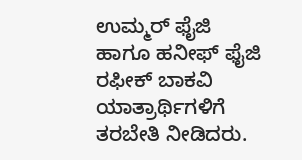ಉಮ್ಮರ್ ಫೈಜಿ ಹಾಗೂ ಹನೀಫ್ ಫೈಜಿ ರಫೀಕ್ ಬಾಕವಿ ಯಾತ್ರಾರ್ಥಿಗಳಿಗೆ ತರಬೇತಿ ನೀಡಿದರು.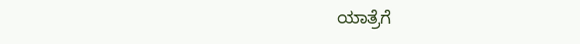ಯಾತ್ರೆಗೆ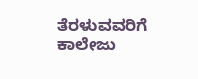ತೆರಳುವವರಿಗೆ ಕಾಲೇಜು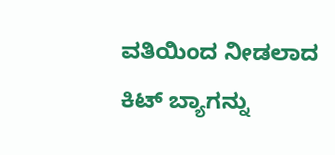ವತಿಯಿಂದ ನೀಡಲಾದ ಕಿಟ್ ಬ್ಯಾಗನ್ನು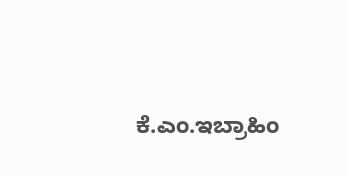ಕೆ.ಎಂ.ಇಬ್ರಾಹಿಂ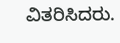ವಿತರಿಸಿದರು.